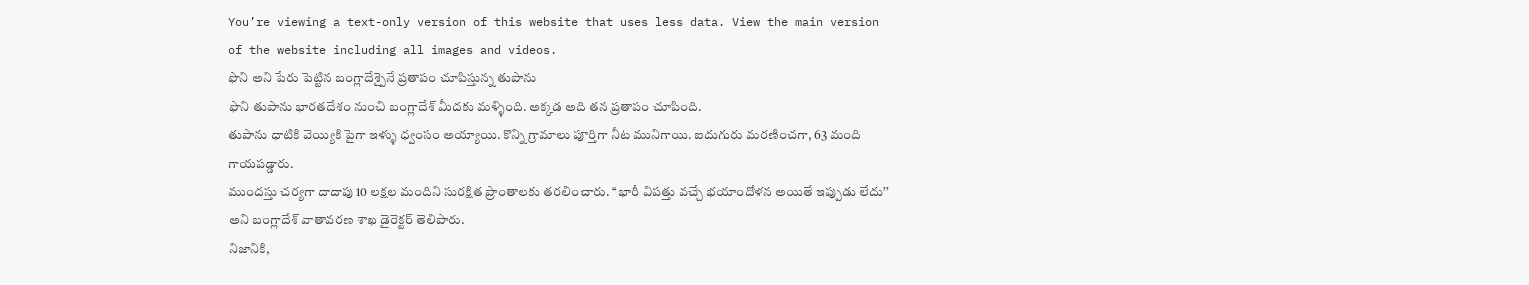You’re viewing a text-only version of this website that uses less data. View the main version of the website including all images and videos.
ఫొని అని పేరు పెట్టిన బంగ్లాదేశ్పైనే ప్రతాపం చూపిస్తున్న తుపాను
ఫొని తుపాను భారతదేశం నుంచి బంగ్లాదేశ్ మీదకు మళ్ళింది. అక్కడ అది తన ప్రతాపం చూపింది.
తుపాను ధాటికి వెయ్యికి పైగా ఇళ్ళు ధ్వంసం అయ్యాయి. కొన్ని గ్రామాలు పూర్తిగా నీట మునిగాయి. ఐదుగురు మరణించగా, 63 మంది గాయపడ్డారు.
ముందస్తు చర్యగా దాదాపు 10 లక్షల మందిని సురక్షిత ప్రాంతాలకు తరలించారు. ‘‘భారీ విపత్తు వచ్చే భయాందోళన అయితే ఇప్పుడు లేదు’’ అని బంగ్లాదేశ్ వాతావరణ శాఖ డైరెక్టర్ తెలిపారు.
నిజానికి,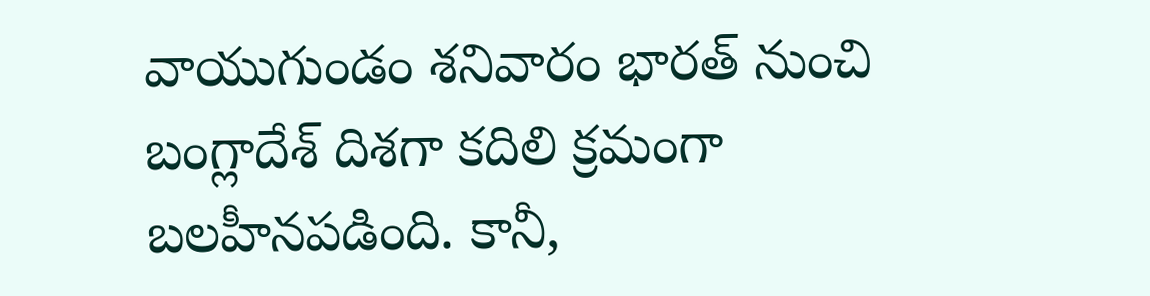వాయుగుండం శనివారం భారత్ నుంచి బంగ్లాదేశ్ దిశగా కదిలి క్రమంగా బలహీనపడింది. కానీ,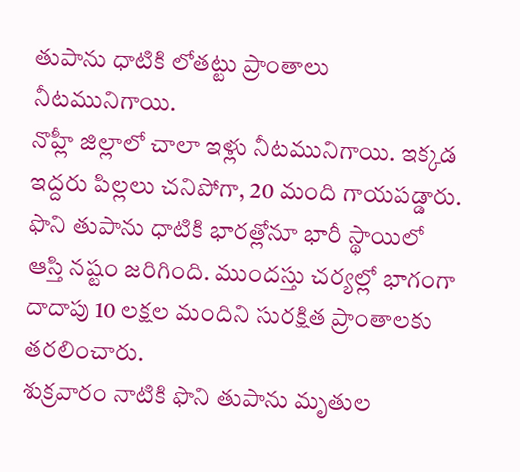తుపాను ధాటికి లోతట్టు ప్రాంతాలు నీటమునిగాయి.
నొహ్లీ జిల్లాలో చాలా ఇళ్లు నీటమునిగాయి. ఇక్కడ ఇద్దరు పిల్లలు చనిపోగా, 20 మంది గాయపడ్డారు.
ఫొని తుపాను ధాటికి భారత్లోనూ భారీ స్థాయిలో ఆస్తి నష్టం జరిగింది. ముందస్తు చర్యల్లో భాగంగా దాదాపు 10 లక్షల మందిని సురక్షిత ప్రాంతాలకు తరలించారు.
శుక్రవారం నాటికి ఫొని తుపాను మృతుల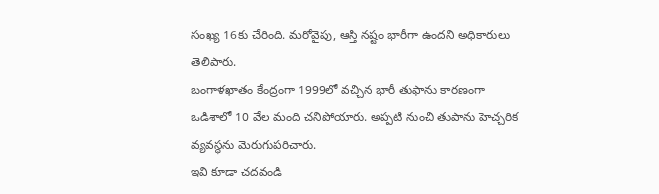సంఖ్య 16కు చేరింది. మరోవైపు, ఆస్తి నష్టం భారీగా ఉందని అధికారులు తెలిపారు.
బంగాళఖాతం కేంద్రంగా 1999లో వచ్చిన భారీ తుఫాను కారణంగా ఒడిశాలో 10 వేల మంది చనిపోయారు. అప్పటి నుంచి తుపాను హెచ్చరిక వ్యవస్థను మెరుగుపరిచారు.
ఇవి కూడా చదవండి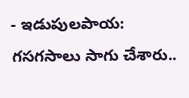- ఇడుపులపాయ: గసగసాలు సాగు చేశారు..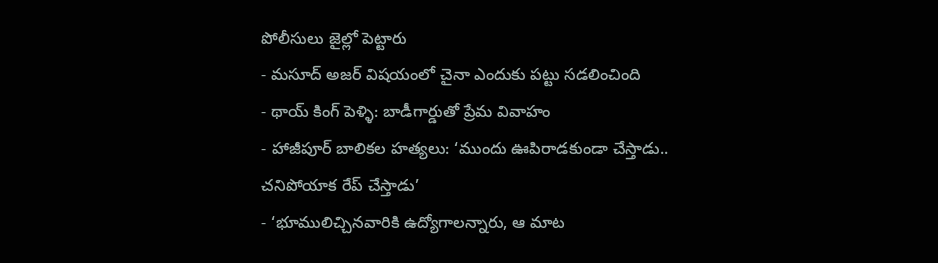పోలీసులు జైల్లో పెట్టారు
- మసూద్ అజర్ విషయంలో చైనా ఎందుకు పట్టు సడలించింది
- థాయ్ కింగ్ పెళ్ళి: బాడీగార్డుతో ప్రేమ వివాహం
- హాజీపూర్ బాలికల హత్యలు: ‘ముందు ఊపిరాడకుండా చేస్తాడు.. చనిపోయాక రేప్ చేస్తాడు’
- ‘భూములిచ్చినవారికి ఉద్యోగాలన్నారు, ఆ మాట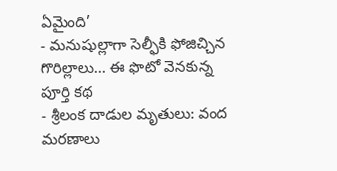ఏమైంది’
- మనుషుల్లాగా సెల్ఫీకి ఫోజిచ్చిన గొరిల్లాలు... ఈ ఫొటో వెనకున్న పూర్తి కథ
- శ్రీలంక దాడుల మృతులు: వంద మరణాలు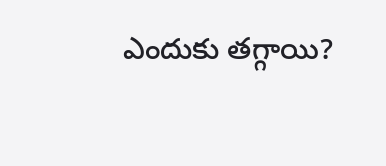ఎందుకు తగ్గాయి?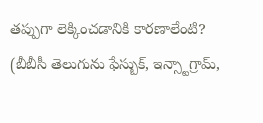తప్పుగా లెక్కించడానికి కారణాలేంటి?
(బీబీసీ తెలుగును ఫేస్బుక్, ఇన్స్టాగ్రామ్,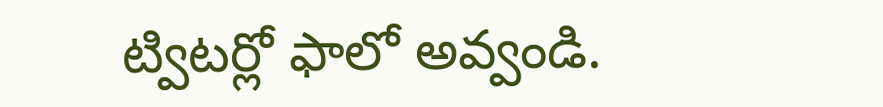ట్విటర్లో ఫాలో అవ్వండి.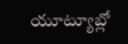యూట్యూబ్లో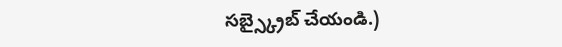సబ్స్క్రైబ్ చేయండి.)